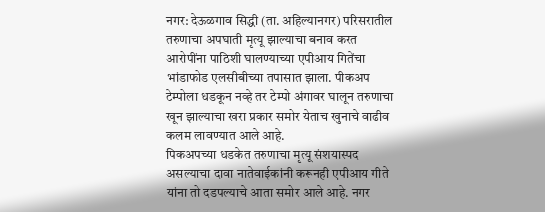नगर: देऊळगाव सिद्धी (ता. अहिल्यानगर) परिसरातील तरुणाचा अपघाती मृत्यू झाल्याचा बनाव करत आरोपींना पाठिशी घालण्याच्या एपीआय गितेंचा भांडाफोड एलसीबीच्या तपासात झाला. पीकअप टेम्पोला धडकून नव्हे तर टेम्पो अंगावर घालून तरुणाचा खून झाल्याचा खरा प्रकार समोर येताच खुनाचे वाढीव कलम लावण्यात आले आहे.
पिकअपच्या धडकेत तरुणाचा मृत्यू संशयास्पद असल्याचा दावा नातेवाईकांनी करूनही एपीआय गीते यांना तो दडपल्याचे आता समोर आले आहे. नगर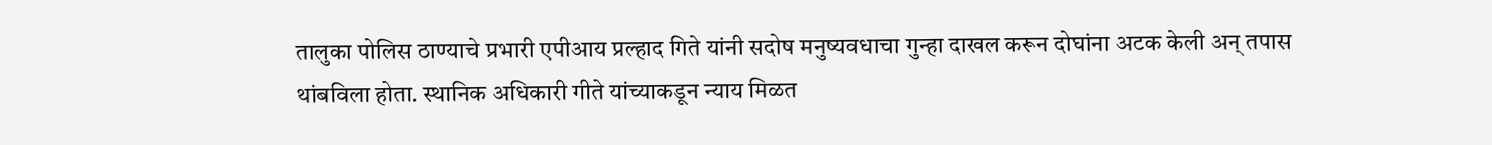तालुका पोलिस ठाण्याचे प्रभारी एपीआय प्रल्हाद गिते यांनी सदोष मनुष्यवधाचा गुन्हा दाखल करून दोघांना अटक केली अन् तपास थांबविला होता. स्थानिक अधिकारी गीते यांच्याकडून न्याय मिळत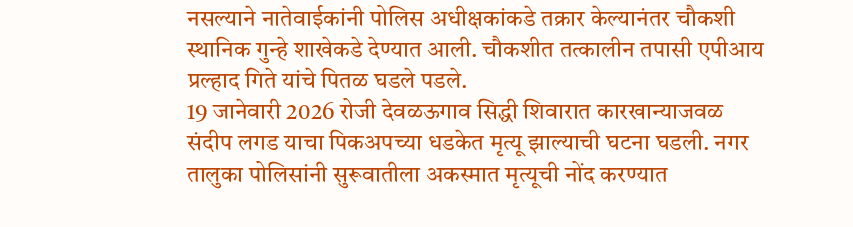नसल्याने नातेवाईकांनी पोलिस अधीक्षकांकडे तक्रार केल्यानंतर चौकशी स्थानिक गुन्हे शाखेकडे देण्यात आली. चौकशीत तत्कालीन तपासी एपीआय प्रल्हाद गिते यांचे पितळ घडले पडले.
19 जानेवारी 2026 रोजी देवळऊगाव सिद्धी शिवारात कारखान्याजवळ संदीप लगड याचा पिकअपच्या धडकेत मृत्यू झाल्याची घटना घडली. नगर तालुका पोलिसांनी सुरूवातीला अकस्मात मृत्यूची नोंद करण्यात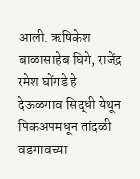आली. ऋषिकेश बाळासाहेब घिगे, राजेंद्र रमेश घोंगडे हे देऊळगाव सिद्धी येथून पिकअपमधून तांदळी वडगावच्या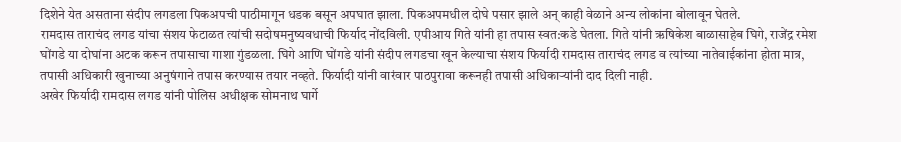दिशेने येत असताना संदीप लगडला पिकअपची पाठीमागून धडक बसून अपघात झाला. पिकअपमधील दोघे पसार झाले अन् काही वेळाने अन्य लोकांना बोलावून घेतले.
रामदास ताराचंद लगड यांचा संशय फेटाळत त्यांची सदोषमनुष्यवधाची फिर्याद नोंदविली. एपीआय गिते यांनी हा तपास स्वत:कडे घेतला. गिते यांनी ऋषिकेश बाळासाहेब घिगे, राजेंद्र रमेश घोंगडे या दोघांना अटक करून तपासाचा गाशा गुंडळला. घिगे आणि घोंगडे यांनी संदीप लगडचा खून केल्याचा संशय फिर्यादी रामदास ताराचंद लगड व त्यांच्या नातेवाईकांना होता मात्र, तपासी अधिकारी खुनाच्या अनुषंगाने तपास करण्यास तयार नव्हते. फिर्यादी यांनी वारंवार पाठपुरावा करूनही तपासी अधिकाऱ्यांनी दाद दिली नाही.
अखेर फिर्यादी रामदास लगड यांनी पोलिस अधीक्षक सोमनाथ घार्गे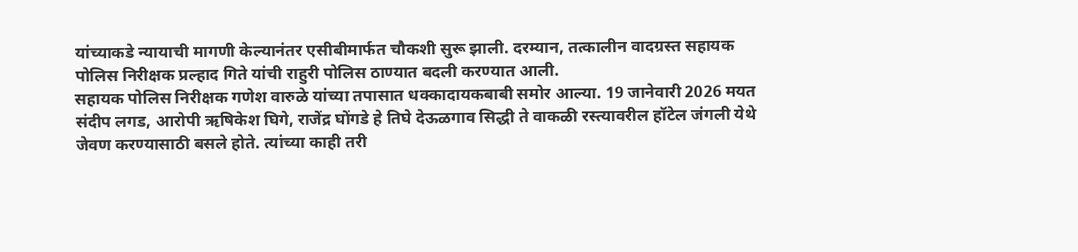यांच्याकडे न्यायाची मागणी केल्यानंतर एसीबीमार्फत चौकशी सुरू झाली. दरम्यान, तत्कालीन वादग्रस्त सहायक पोलिस निरीक्षक प्रल्हाद गिते यांची राहुरी पोलिस ठाण्यात बदली करण्यात आली.
सहायक पोलिस निरीक्षक गणेश वारुळे यांच्या तपासात धक्कादायकबाबी समोर आल्या. 19 जानेवारी 2026 मयत संदीप लगड, आरोपी ऋषिकेश घिगे, राजेंद्र घोंगडे हे तिघे देऊळगाव सिद्धी ते वाकळी रस्त्यावरील हॉटेल जंगली येथे जेवण करण्यासाठी बसले होते. त्यांच्या काही तरी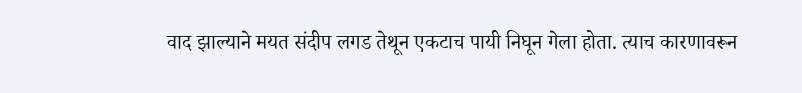वाद झाल्याने मयत संदीप लगड तेथून एकटाच पायी निघून गेला होता. त्याच कारणावरून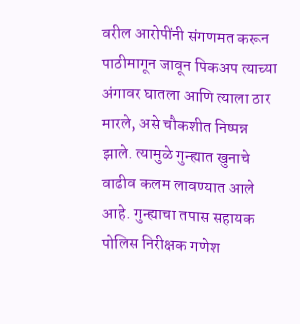वरील आरोपींनी संगणमत करून पाठीमागून जावून पिकअप त्याच्या अंगावर घातला आणि त्याला ठार मारले, असे चौकशीत निष्पन्न झाले. त्यामुळे गुन्ह्यात खुनाचे वाढीव कलम लावण्यात आले आहे. गुन्ह्याचा तपास सहायक पोलिस निरीक्षक गणेश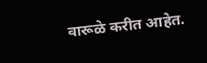वारूळे करीत आहेत.